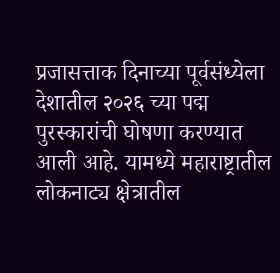प्रजासत्ताक दिनाच्या पूर्वसंध्येला देशातील २०२६ च्या पद्म पुरस्कारांची घोषणा करण्यात आली आहे. यामध्ये महाराष्ट्रातील लोकनाट्य क्षेत्रातील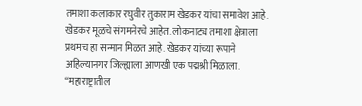तमाशा कलाकार रघुवीर तुकाराम खेडकर यांचा समावेश आहे. खेडकर मूळचे संगमनेरचे आहेत. लोकनाट्य तमाशा क्षेत्राला प्रथमच हा सन्मान मिळत आहे. खेडकर यांच्या रूपाने अहिल्यानगर जिल्ह्याला आणखी एक पद्मश्री मिळाला. “महाराष्ट्रातील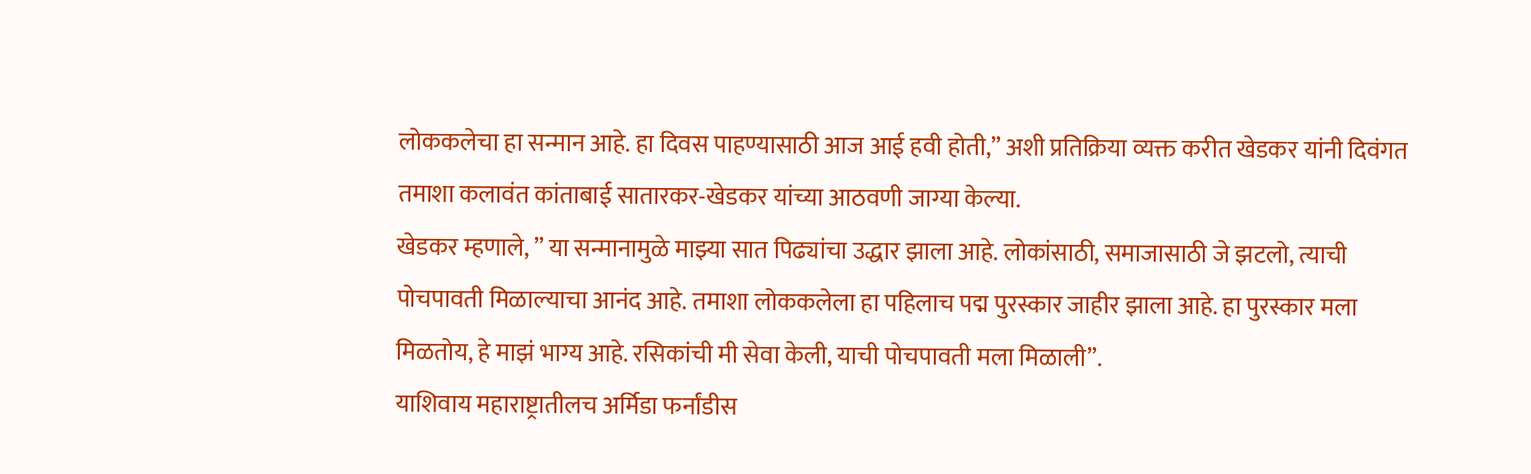लोककलेचा हा सन्मान आहे. हा दिवस पाहण्यासाठी आज आई हवी होती,” अशी प्रतिक्रिया व्यक्त करीत खेडकर यांनी दिवंगत तमाशा कलावंत कांताबाई सातारकर-खेडकर यांच्या आठवणी जाग्या केल्या.
खेडकर म्हणाले, ” या सन्मानामुळे माझ्या सात पिढ्यांचा उद्धार झाला आहे. लोकांसाठी, समाजासाठी जे झटलो, त्याची पोचपावती मिळाल्याचा आनंद आहे. तमाशा लोककलेला हा पहिलाच पद्म पुरस्कार जाहीर झाला आहे. हा पुरस्कार मला मिळतोय, हे माझं भाग्य आहे. रसिकांची मी सेवा केली, याची पोचपावती मला मिळाली”.
याशिवाय महाराष्ट्रातीलच अर्मिडा फर्नांडीस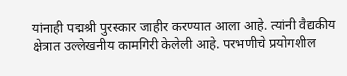यांनाही पद्मश्री पुरस्कार जाहीर करण्यात आला आहे. त्यांनी वैद्यकीय क्षेत्रात उल्लेखनीय कामगिरी केलेली आहे. परभणीचे प्रयोगशील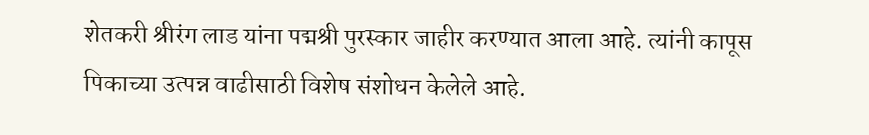शेतकरी श्रीरंग लाड यांना पद्मश्री पुरस्कार जाहीर करण्यात आला आहे. त्यांनी कापूस पिकाच्या उत्पन्न वाढीसाठी विशेष संशोधन केलेले आहे.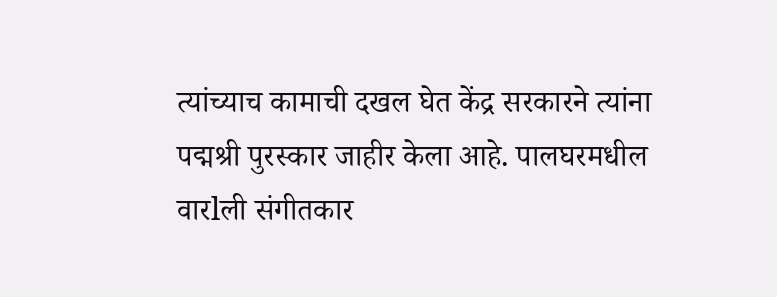त्यांच्याच कामाची दखल घेत केंद्र सरकारने त्यांना पद्मश्री पुरस्कार जाहीर केला आहे. पालघरमधील वारlली संगीतकार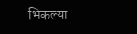भिकल्या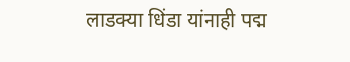लाडक्या धिंडा यांनाही पद्म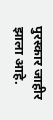पुरस्कार जाहीर झाला आहे.